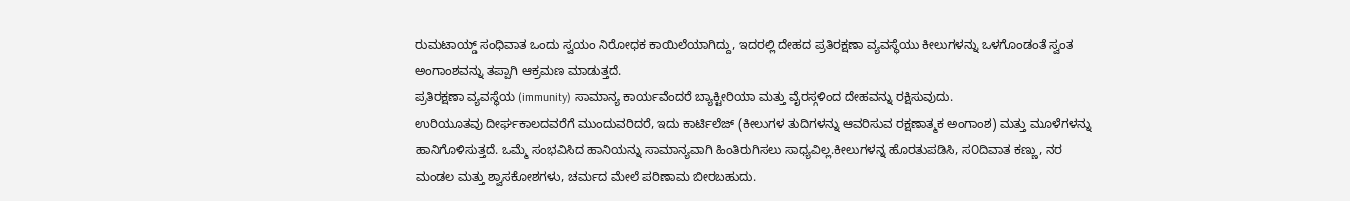ರುಮಟಾಯ್ಡ್ ಸಂಧಿವಾತ ಒಂದು ಸ್ವಯಂ ನಿರೋಧಕ ಕಾಯಿಲೆಯಾಗಿದ್ದು, ಇದರಲ್ಲಿ ದೇಹದ ಪ್ರತಿರಕ್ಷಣಾ ವ್ಯವಸ್ಥೆಯು ಕೀಲುಗಳನ್ನು ಒಳಗೊಂಡಂತೆ ಸ್ವಂತ ಅಂಗಾಂಶವನ್ನು ತಪ್ಪಾಗಿ ಆಕ್ರಮಣ ಮಾಡುತ್ತದೆ.
ಪ್ರತಿರಕ್ಷಣಾ ವ್ಯವಸ್ಥೆಯ (immunity) ಸಾಮಾನ್ಯ ಕಾರ್ಯವೆಂದರೆ ಬ್ಯಾಕ್ಟೀರಿಯಾ ಮತ್ತು ವೈರಸ್ಗಳಿಂದ ದೇಹವನ್ನು ರಕ್ಷಿಸುವುದು.
ಉರಿಯೂತವು ದೀರ್ಘಕಾಲದವರೆಗೆ ಮುಂದುವರಿದರೆ, ಇದು ಕಾರ್ಟಿಲೆಜ್ (ಕೀಲುಗಳ ತುದಿಗಳನ್ನು ಆವರಿಸುವ ರಕ್ಷಣಾತ್ಮಕ ಅಂಗಾಂಶ) ಮತ್ತು ಮೂಳೆಗಳನ್ನು ಹಾನಿಗೊಳಿಸುತ್ತದೆ. ಒಮ್ಮೆ ಸಂಭವಿಸಿದ ಹಾನಿಯನ್ನು ಸಾಮಾನ್ಯವಾಗಿ ಹಿಂತಿರುಗಿಸಲು ಸಾಧ್ಯವಿಲ್ಲ.ಕೀಲುಗಳನ್ನ ಹೊರತುಪಡಿಸಿ, ಸ೦ದಿವಾತ ಕಣ್ಣು, ನರ ಮಂಡಲ ಮತ್ತು ಶ್ವಾಸಕೋಶಗಳು, ಚರ್ಮದ ಮೇಲೆ ಪರಿಣಾಮ ಬೀರಬಹುದು.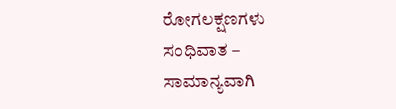ರೋಗಲಕ್ಷಣಗಳು
ಸಂಧಿವಾತ – ಸಾಮಾನ್ಯವಾಗಿ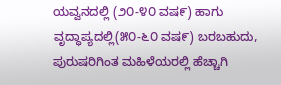ಯವ್ವನದಲ್ಲಿ (೨೦-೪೦ ವಷ೯) ಹಾಗು ವೃದ್ಧಾಪ್ಯದಲ್ಲಿ(೫೦-೬೦ ವಷ೯) ಬರಬಹುದು, ಪುರುಷರಿಗಿಂತ ಮಹಿಳೆಯರಲ್ಲಿ ಹೆಚ್ಚಾಗಿ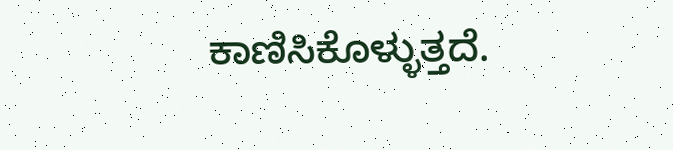ಕಾಣಿಸಿಕೊಳ್ಳುತ್ತದೆ.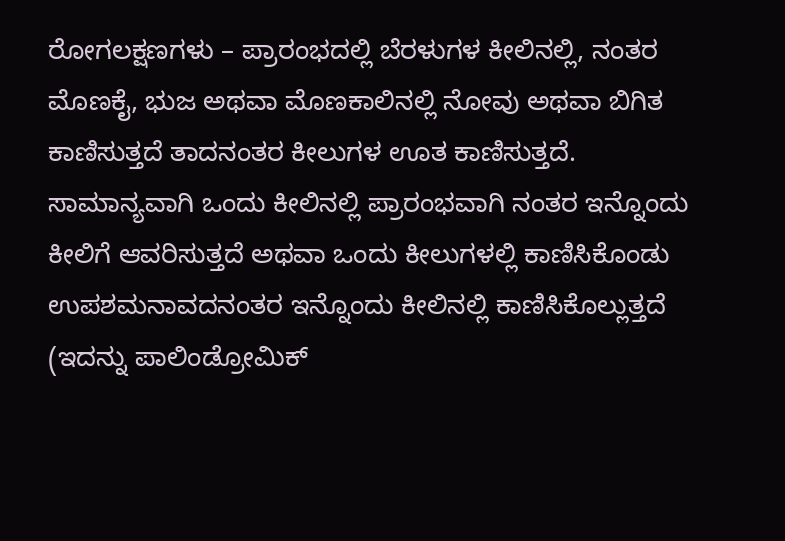ರೋಗಲಕ್ಷಣಗಳು – ಪ್ರಾರಂಭದಲ್ಲಿ ಬೆರಳುಗಳ ಕೀಲಿನಲ್ಲಿ, ನಂತರ ಮೊಣಕೈ, ಭುಜ ಅಥವಾ ಮೊಣಕಾಲಿನಲ್ಲಿ ನೋವು ಅಥವಾ ಬಿಗಿತ ಕಾಣಿಸುತ್ತದೆ ತಾದನಂತರ ಕೀಲುಗಳ ಊತ ಕಾಣಿಸುತ್ತದೆ.
ಸಾಮಾನ್ಯವಾಗಿ ಒಂದು ಕೀಲಿನಲ್ಲಿ ಪ್ರಾರಂಭವಾಗಿ ನಂತರ ಇನ್ನೊಂದು ಕೀಲಿಗೆ ಆವರಿಸುತ್ತದೆ ಅಥವಾ ಒಂದು ಕೀಲುಗಳಲ್ಲಿ ಕಾಣಿಸಿಕೊಂಡು ಉಪಶಮನಾವದನಂತರ ಇನ್ನೊಂದು ಕೀಲಿನಲ್ಲಿ ಕಾಣಿಸಿಕೊಲ್ಲುತ್ತದೆ (ಇದನ್ನು ಪಾಲಿಂಡ್ರೋಮಿಕ್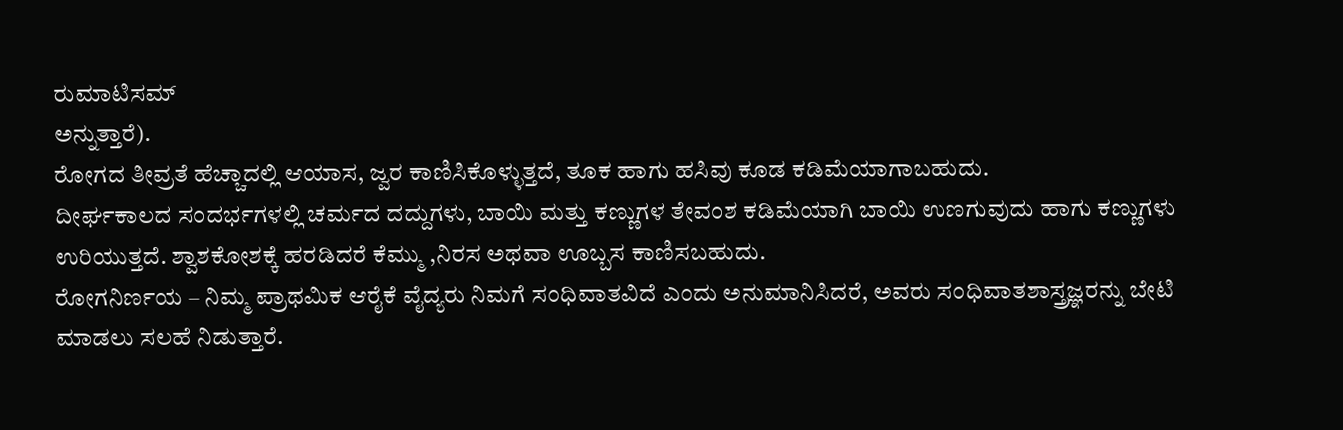ರುಮಾಟಿಸಮ್
ಅನ್ನುತ್ತಾರೆ).
ರೋಗದ ತೀವ್ರತೆ ಹೆಚ್ಚಾದಲ್ಲಿ ಆಯಾಸ, ಜ್ವರ ಕಾಣಿಸಿಕೊಳ್ಳುತ್ತದೆ, ತೂಕ ಹಾಗು ಹಸಿವು ಕೂಡ ಕಡಿಮೆಯಾಗಾಬಹುದು.
ದೀರ್ಘಕಾಲದ ಸಂದರ್ಭಗಳಲ್ಲಿ ಚರ್ಮದ ದದ್ದುಗಳು, ಬಾಯಿ ಮತ್ತು ಕಣ್ಣುಗಳ ತೇವಂಶ ಕಡಿಮೆಯಾಗಿ ಬಾಯಿ ಉಣಗುವುದು ಹಾಗು ಕಣ್ಣುಗಳು ಉರಿಯುತ್ತದೆ. ಶ್ವಾಶಕೋಶಕ್ಕೆ ಹರಡಿದರೆ ಕೆಮ್ಮು ,ನಿರಸ ಅಥವಾ ಊಬ್ಬಸ ಕಾಣಿಸಬಹುದು.
ರೋಗನಿರ್ಣಯ – ನಿಮ್ಮ ಪ್ರಾಥಮಿಕ ಆರೈಕೆ ವೈದ್ಯರು ನಿಮಗೆ ಸಂಧಿವಾತವಿದೆ ಎಂದು ಅನುಮಾನಿಸಿದರೆ, ಅವರು ಸಂಧಿವಾತಶಾಸ್ತ್ರಜ್ಞರನ್ನು ಬೇಟಿ ಮಾಡಲು ಸಲಹೆ ನಿಡುತ್ತಾರೆ.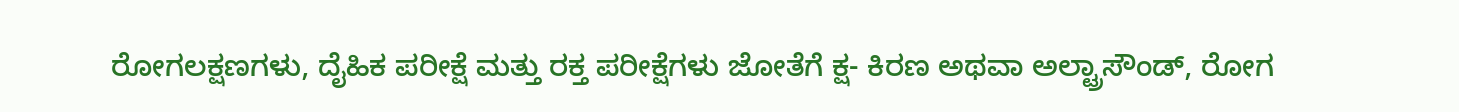ರೋಗಲಕ್ಷಣಗಳು, ದೈಹಿಕ ಪರೀಕ್ಷೆ ಮತ್ತು ರಕ್ತ ಪರೀಕ್ಷೆಗಳು ಜೋತೆಗೆ ಕ್ಷ- ಕಿರಣ ಅಥವಾ ಅಲ್ಟ್ರಾಸೌಂಡ್, ರೋಗ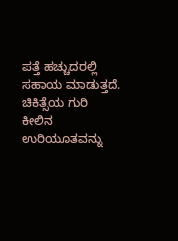ಪತ್ತೆ ಹಚ್ಚುದರಲ್ಲಿ ಸಹಾಯ ಮಾಡುತ್ತದೆ.
ಚಿಕಿತ್ಸೆಯ ಗುರಿ
ಕೀಲಿನ ಉರಿಯೂತವನ್ನು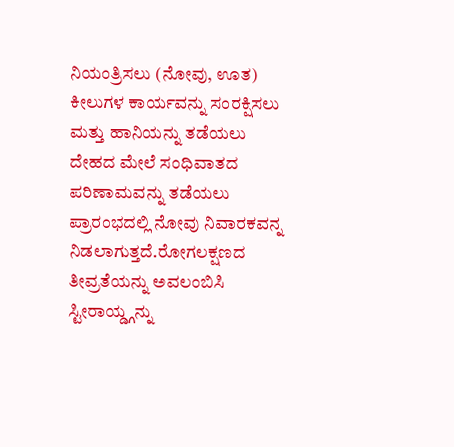ನಿಯಂತ್ರಿಸಲು (ನೋವು, ಊತ)
ಕೀಲುಗಳ ಕಾರ್ಯವನ್ನು ಸಂರಕ್ಷಿಸಲು ಮತ್ತು ಹಾನಿಯನ್ನು ತಡೆಯಲು
ದೇಹದ ಮೇಲೆ ಸಂಧಿವಾತದ ಪರಿಣಾಮವನ್ನು ತಡೆಯಲು
ಪ್ರಾರಂಭದಲ್ಲಿ ನೋವು ನಿವಾರಕವನ್ನ ನಿಡಲಾಗುತ್ತದೆ.ರೋಗಲಕ್ಷಣದ ತೀವ್ರತೆಯನ್ನು ಅವಲಂಬಿಸಿ ಸ್ಟೀರಾಯ್ಡ್ಗನ್ನು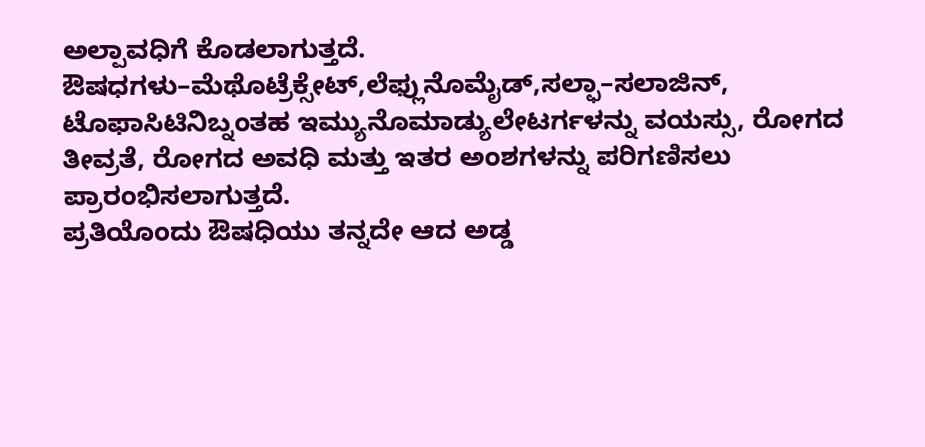ಅಲ್ಪಾವಧಿಗೆ ಕೊಡಲಾಗುತ್ತದೆ.
ಔಷಧಗಳು–ಮೆಥೊಟ್ರೆಕ್ಸೇಟ್,ಲೆಫ್ಲುನೊಮೈಡ್,ಸಲ್ಫಾ–ಸಲಾಜಿನ್, ಟೊಫಾಸಿಟಿನಿಬ್ನಂತಹ ಇಮ್ಯುನೊಮಾಡ್ಯುಲೇಟರ್ಗಳನ್ನು ವಯಸ್ಸು, ರೋಗದ ತೀವ್ರತೆ, ರೋಗದ ಅವಧಿ ಮತ್ತು ಇತರ ಅಂಶಗಳನ್ನು ಪರಿಗಣಿಸಲು ಪ್ರಾರಂಭಿಸಲಾಗುತ್ತದೆ.
ಪ್ರತಿಯೊಂದು ಔಷಧಿಯು ತನ್ನದೇ ಆದ ಅಡ್ಡ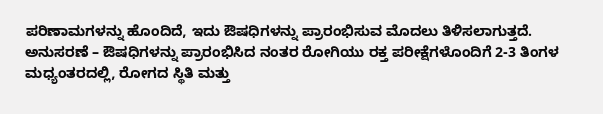ಪರಿಣಾಮಗಳನ್ನು ಹೊಂದಿದೆ, ಇದು ಔಷಧಿಗಳನ್ನು ಪ್ರಾರಂಭಿಸುವ ಮೊದಲು ತಿಳಿಸಲಾಗುತ್ತದೆ.
ಅನುಸರಣೆ – ಔಷಧಿಗಳನ್ನು ಪ್ರಾರಂಭಿಸಿದ ನಂತರ ರೋಗಿಯು ರಕ್ತ ಪರೀಕ್ಷೆಗಳೊಂದಿಗೆ 2-3 ತಿಂಗಳ ಮಧ್ಯಂತರದಲ್ಲಿ, ರೋಗದ ಸ್ಥಿತಿ ಮತ್ತು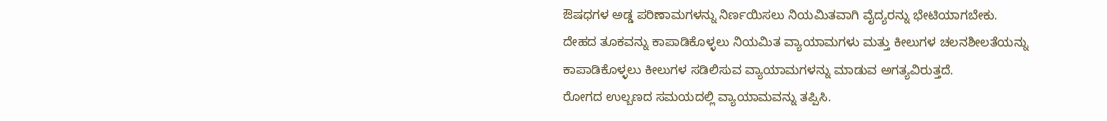ಔಷಧಗಳ ಅಡ್ಡ ಪರಿಣಾಮಗಳನ್ನು ನಿರ್ಣಯಿಸಲು ನಿಯಮಿತವಾಗಿ ವೈದ್ಯರನ್ನು ಭೇಟಿಯಾಗಬೇಕು.
ದೇಹದ ತೂಕವನ್ನು ಕಾಪಾಡಿಕೊಳ್ಳಲು ನಿಯಮಿತ ವ್ಯಾಯಾಮಗಳು ಮತ್ತು ಕೀಲುಗಳ ಚಲನಶೀಲತೆಯನ್ನು ಕಾಪಾಡಿಕೊಳ್ಳಲು ಕೀಲುಗಳ ಸಡಿಲಿಸುವ ವ್ಯಾಯಾಮಗಳನ್ನು ಮಾಡುವ ಅಗತ್ಯವಿರುತ್ತದೆ.
ರೋಗದ ಉಲ್ಬಣದ ಸಮಯದಲ್ಲಿ ವ್ಯಾಯಾಮವನ್ನು ತಪ್ಪಿಸಿ.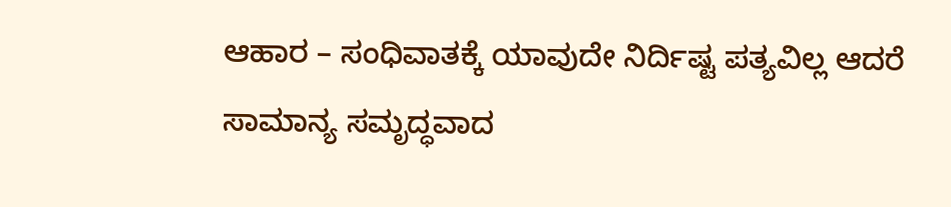ಆಹಾರ – ಸಂಧಿವಾತಕ್ಕೆ ಯಾವುದೇ ನಿರ್ದಿಷ್ಟ ಪತ್ಯವಿಲ್ಲ ಆದರೆ ಸಾಮಾನ್ಯ ಸಮೃದ್ಧವಾದ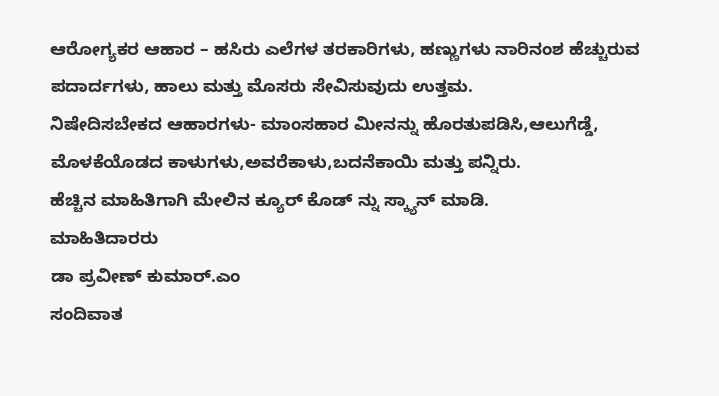ಆರೋಗ್ಯಕರ ಆಹಾರ – ಹಸಿರು ಎಲೆಗಳ ತರಕಾರಿಗಳು, ಹಣ್ಣುಗಳು ನಾರಿನಂಶ ಹೆಚ್ಚುರುವ ಪದಾರ್ದಗಳು, ಹಾಲು ಮತ್ತು ಮೊಸರು ಸೇವಿಸುವುದು ಉತ್ತಮ.
ನಿಷೇದಿಸಬೇಕದ ಆಹಾರಗಳು- ಮಾಂಸಹಾರ ಮೀನನ್ನು ಹೊರತುಪಡಿಸಿ,ಆಲುಗೆಡ್ಡೆ, ಮೊಳಕೆಯೊಡದ ಕಾಳುಗಳು,ಅವರೆಕಾಳು,ಬದನೆಕಾಯಿ ಮತ್ತು ಪನ್ನಿರು.
ಹೆಚ್ಚಿನ ಮಾಹಿತಿಗಾಗಿ ಮೇಲಿನ ಕ್ಯೂರ್ ಕೊಡ್ ನ್ನು ಸ್ಕ್ಯಾನ್ ಮಾಡಿ.
ಮಾಹಿತಿದಾರರು
ಡಾ ಪ್ರವೀಣ್ ಕುಮಾರ್.ಎಂ
ಸಂದಿವಾತ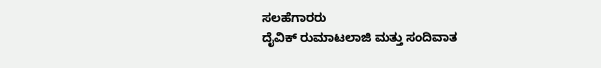ಸಲಹೆಗಾರರು
ದೈವಿಕ್ ರುಮಾಟಲಾಜಿ ಮತ್ತು ಸಂದಿವಾತ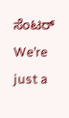ಸೆಂಟರ್
We’re just a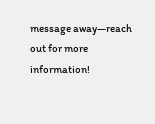message away—reach out for more information!